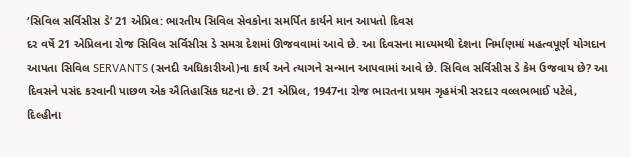‘સિવિલ સર્વિસીસ ડે’ 21 એપ્રિલ: ભારતીય સિવિલ સેવકોના સમર્પિત કાર્યને માન આપતો દિવસ
દર વર્ષે 21 એપ્રિલના રોજ સિવિલ સર્વિસીસ ડે સમગ્ર દેશમાં ઊજવવામાં આવે છે. આ દિવસના માધ્યમથી દેશના નિર્માણમાં મહત્વપૂર્ણ યોગદાન આપતા સિવિલ SERVANTS (સનદી અધિકારીઓ)ના કાર્ય અને ત્યાગને સન્માન આપવામાં આવે છે. સિવિલ સર્વિસીસ ડે કેમ ઉજવાય છે? આ દિવસને પસંદ કરવાની પાછળ એક ઐતિહાસિક ઘટના છે. 21 એપ્રિલ, 1947ના રોજ ભારતના પ્રથમ ગૃહમંત્રી સરદાર વલ્લભભાઈ પટેલે, દિલ્હીના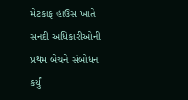મેટકાફ હાઉસ ખાતે સનદી અધિકારીઓની પ્રથમ બેચને સંબોધન કર્યું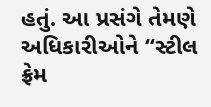હતું. આ પ્રસંગે તેમણે અધિકારીઓને “સ્ટીલ ફ્રેમ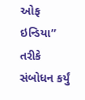ઓફ ઇન્ડિયા” તરીકે સંબોધન કર્યું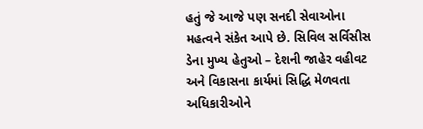હતું જે આજે પણ સનદી સેવાઓના મહત્વને સંકેત આપે છે. સિવિલ સર્વિસીસ ડેના મુખ્ય હેતુઓ – દેશની જાહેર વહીવટ અને વિકાસના કાર્યમાં સિદ્ધિ મેળવતા અધિકારીઓને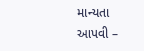માન્યતા આપવી –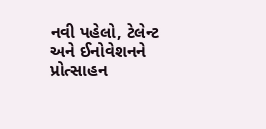નવી પહેલો, ટેલેન્ટ અને ઈનોવેશનને પ્રોત્સાહન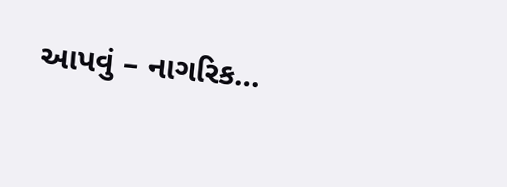આપવું – નાગરિક…